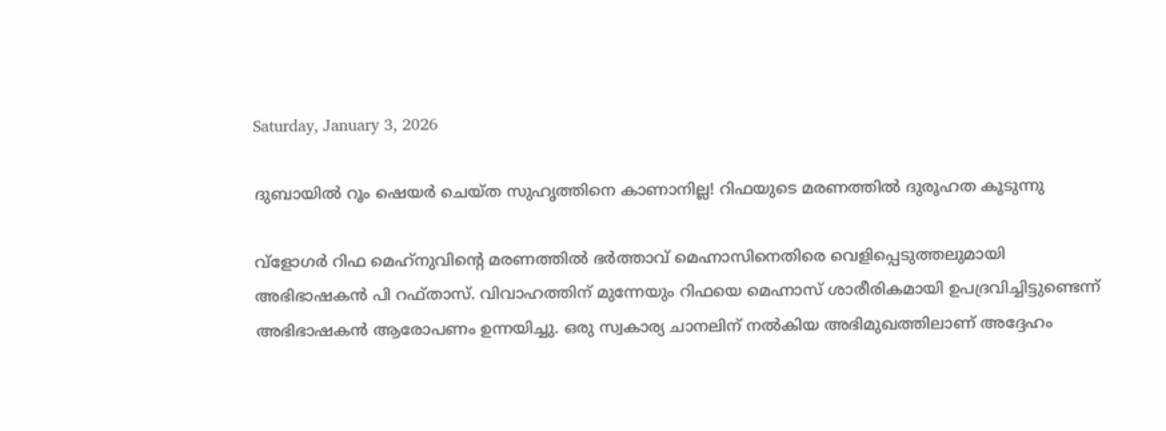Saturday, January 3, 2026

ദുബായില്‍ റൂം ഷെയര്‍ ചെയ്ത സുഹൃത്തിനെ കാണാനില്ല! റിഫയുടെ മരണത്തില്‍ ദുരൂഹത കൂടുന്നു

വ്‌ളോഗർ റിഫ മെഹ്‌നുവിന്റെ മരണത്തില്‍ ഭര്‍ത്താവ് മെഹ്നാസിനെതിരെ വെളിപ്പെടുത്തലുമായി അഭിഭാഷകന്‍ പി റഫ്താസ്. വിവാഹത്തിന് മുന്നേയും റിഫയെ മെഹ്നാസ് ശാരീരികമായി ഉപദ്രവിച്ചിട്ടുണ്ടെന്ന് അഭിഭാഷകന്‍ ആരോപണം ഉന്നയിച്ചു. ഒരു സ്വകാര്യ ചാനലിന് നൽകിയ അഭിമുഖത്തിലാണ് അദ്ദേഹം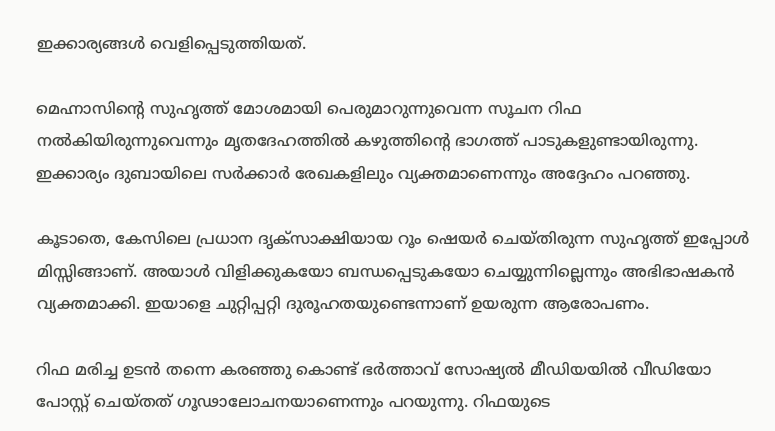ഇക്കാര്യങ്ങൾ വെളിപ്പെടുത്തിയത്.

മെഹ്നാസിന്റെ സുഹൃത്ത് മോശമായി പെരുമാറുന്നുവെന്ന സൂചന റിഫ നല്‍കിയിരുന്നുവെന്നും മൃതദേഹത്തില്‍ കഴുത്തിന്റെ ഭാഗത്ത് പാടുകളുണ്ടായിരുന്നു. ഇക്കാര്യം ദുബായിലെ സര്‍ക്കാര്‍ രേഖകളിലും വ്യക്തമാണെന്നും അദ്ദേഹം പറഞ്ഞു.

കൂടാതെ, കേസിലെ പ്രധാന ദൃക്‌സാക്ഷിയായ റൂം ഷെയര്‍ ചെയ്തിരുന്ന സുഹൃത്ത് ഇപ്പോള്‍ മിസ്സിങ്ങാണ്. അയാള്‍ വിളിക്കുകയോ ബന്ധപ്പെടുകയോ ചെയ്യുന്നില്ലെന്നും അഭിഭാഷകന്‍ വ്യക്തമാക്കി. ഇയാളെ ചുറ്റിപ്പറ്റി ദുരൂഹതയുണ്ടെന്നാണ് ഉയരുന്ന ആരോപണം.

റിഫ മരിച്ച ഉടന്‍ തന്നെ കരഞ്ഞു കൊണ്ട് ഭര്‍ത്താവ് സോഷ്യല്‍ മീഡിയയില്‍ വീഡിയോ പോസ്റ്റ് ചെയ്തത് ഗൂഢാലോചനയാണെന്നും പറയുന്നു. റിഫയുടെ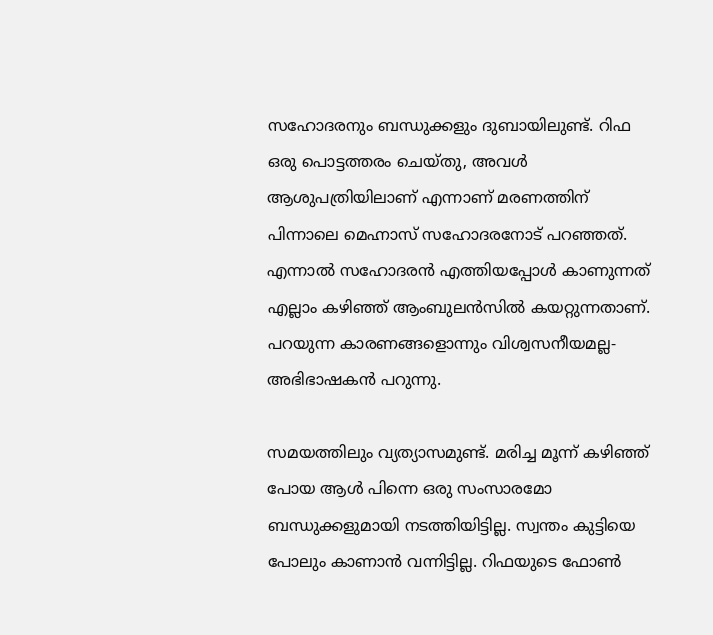സഹോദരനും ബന്ധുക്കളും ദുബായിലുണ്ട്. റിഫ ഒരു പൊട്ടത്തരം ചെയ്തു, അവള്‍ ആശുപത്രിയിലാണ് എന്നാണ് മരണത്തിന് പിന്നാലെ മെഹ്നാസ് സഹോദരനോട് പറഞ്ഞത്. എന്നാല്‍ സഹോദരന്‍ എത്തിയപ്പോള്‍ കാണുന്നത് എല്ലാം കഴിഞ്ഞ് ആംബുലന്‍സില്‍ കയറ്റുന്നതാണ്. പറയുന്ന കാരണങ്ങളൊന്നും വിശ്വസനീയമല്ല-അഭിഭാഷകന്‍ പറുന്നു.

സമയത്തിലും വ്യത്യാസമുണ്ട്. മരിച്ച മൂന്ന് കഴിഞ്ഞ് പോയ ആള്‍ പിന്നെ ഒരു സംസാരമോ ബന്ധുക്കളുമായി നടത്തിയിട്ടില്ല. സ്വന്തം കുട്ടിയെ പോലും കാണാന്‍ വന്നിട്ടില്ല. റിഫയുടെ ഫോണ്‍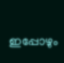ഇപ്പോഴും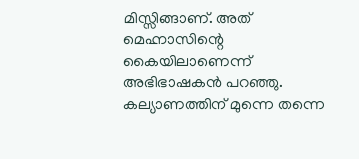മിസ്സിങ്ങാണ്. അത് മെഹ്നാസിന്റെ കൈയിലാണെന്ന് അഭിഭാഷകന്‍ പറഞ്ഞു. കല്യാണത്തിന് മുന്നെ തന്നെ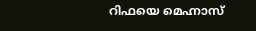റിഫയെ മെഹ്നാസ്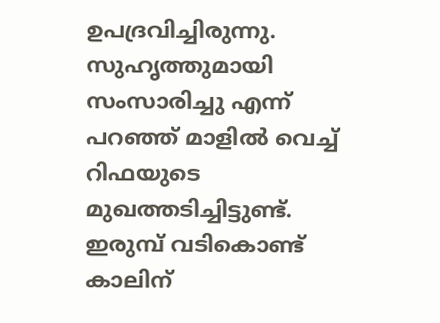ഉപദ്രവിച്ചിരുന്നു. സുഹൃത്തുമായി സംസാരിച്ചു എന്ന് പറഞ്ഞ് മാളില്‍ വെച്ച്‌ റിഫയുടെ മുഖത്തടിച്ചിട്ടുണ്ട്. ഇരുമ്പ് വടികൊണ്ട് കാലിന്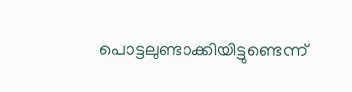പൊട്ടലുണ്ടാക്കിയിട്ടുണ്ടെന്ന്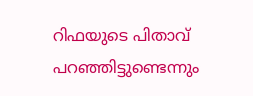റിഫയുടെ പിതാവ് പറഞ്ഞിട്ടുണ്ടെന്നും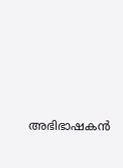അഭിഭാഷകന്‍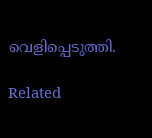വെളിപ്പെടുത്തി.

Related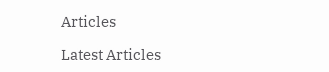Articles

Latest Articles